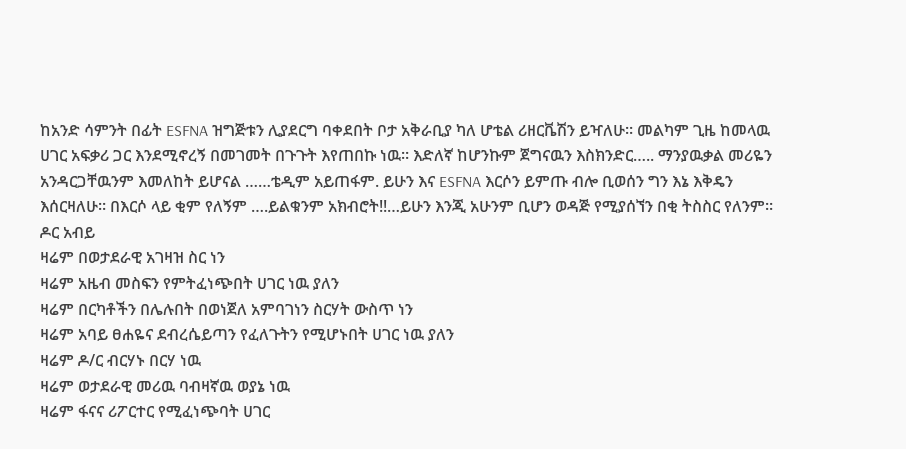ከአንድ ሳምንት በፊት ESFNA ዝግጅቱን ሊያደርግ ባቀደበት ቦታ አቅራቢያ ካለ ሆቴል ሪዘርቬሽን ይዣለሁ። መልካም ጊዜ ከመላዉ ሀገር አፍቃሪ ጋር እንደሚኖረኝ በመገመት በጉጉት እየጠበኩ ነዉ። እድለኛ ከሆንኩም ጀግናዉን እስክንድር….. ማንያዉቃል መሪዬን አንዳርጋቸዉንም እመለከት ይሆናል ……ቴዲም አይጠፋም. ይሁን እና ESFNA እርሶን ይምጡ ብሎ ቢወሰን ግን እኔ እቅዴን እሰርዛለሁ። በእርሶ ላይ ቂም የለኝም ….ይልቁንም አክብሮት!!…ይሁን እንጂ አሁንም ቢሆን ወዳጅ የሚያሰኘን በቂ ትስስር የለንም።
ዶር አብይ
ዛሬም በወታደራዊ አገዛዝ ስር ነን
ዛሬም አዜብ መስፍን የምትፈነጭበት ሀገር ነዉ ያለን
ዛሬም በርካቶችን በሌሉበት በወነጀለ አምባገነን ስርሃት ውስጥ ነን
ዛሬም አባይ ፀሐዬና ደብረሴይጣን የፈለጉትን የሚሆኑበት ሀገር ነዉ ያለን
ዛሬም ዶ/ር ብርሃኑ በርሃ ነዉ
ዛሬም ወታደራዊ መሪዉ ባብዛኛዉ ወያኔ ነዉ
ዛሬም ፋናና ሪፖርተር የሚፈነጭባት ሀገር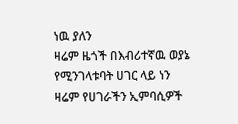ነዉ ያለን
ዛሬም ዜጎች በእብሪተኛዉ ወያኔ የሚንገላቱባት ሀገር ላይ ነን
ዛሬም የሀገራችን ኢምባሲዎች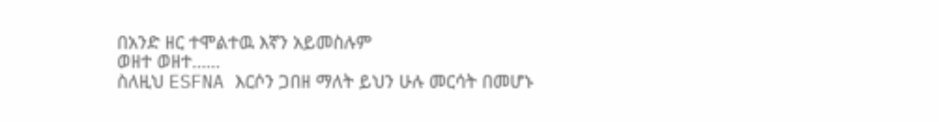በአንድ ዘር ተሞልተዉ እኛን አይመስሉም
ወዘተ ወዘተ……
ስለዚህ ESFNA እርሶን ጋበዘ ማለት ይህን ሁሉ መርሳት በመሆኑ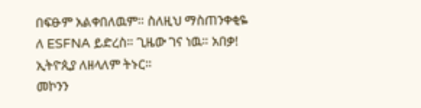በፍፁም አልቀበለዉም። ስለዚህ ማስጠንቀቂዬ ለ ESFNA ይድረስ። ጊዜው ገና ነዉ። አበቃ!
ኢትዮጲያ ለዘላለም ትኑር።
መኮንን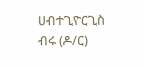ሀብተጊዮርጊስ ብሩ (ዶ/ር)